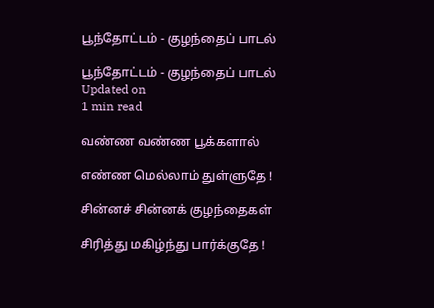பூந்தோட்டம் - குழந்தைப் பாடல்

பூந்தோட்டம் - குழந்தைப் பாடல்
Updated on
1 min read

வண்ண வண்ண பூக்களால்

எண்ண மெல்லாம் துள்ளுதே !

சின்னச் சின்னக் குழந்தைகள்

சிரித்து மகிழ்ந்து பார்க்குதே !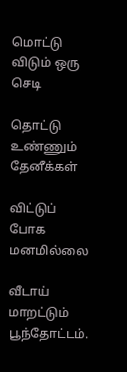மொட்டு விடும் ஒரு செடி

தொட்டு உண்ணும் தேனீக்கள்

விட்டுப் போக மனமில்லை

வீடாய் மாறட்டும் பூந்தோட்டம்.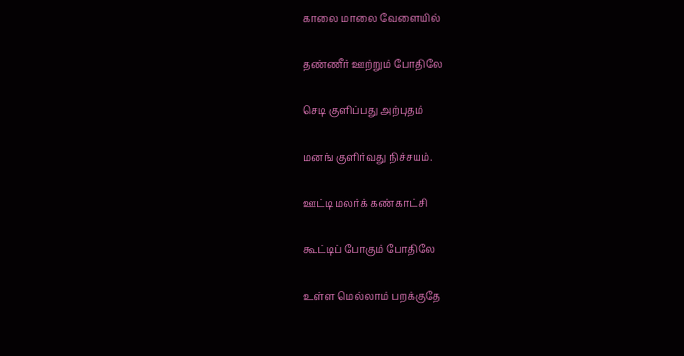காலை மாலை வேளையில்

தண்ணீர் ஊற்றும் போதிலே

செடி குளிப்பது அற்புதம்

மனங் குளிர்வது நிச்சயம்.

ஊட்டி மலர்க் கண்காட்சி

கூட்டிப் போகும் போதிலே

உள்ள மெல்லாம் பறக்குதே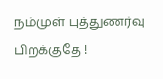நம்முள் புத்துணர்வு பிறக்குதே !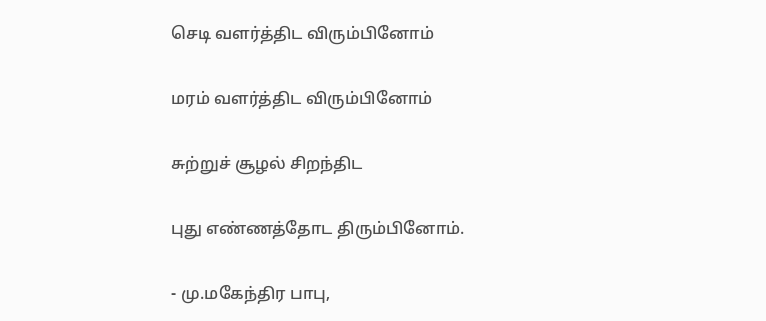செடி வளர்த்திட விரும்பினோம்

மரம் வளர்த்திட விரும்பினோம்

சுற்றுச் சூழல் சிறந்திட

புது எண்ணத்தோட திரும்பினோம்.

- மு.மகேந்திர பாபு,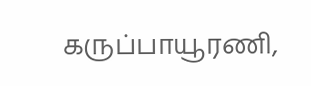கருப்பாயூரணி,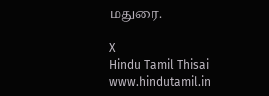மதுரை.

X
Hindu Tamil Thisai
www.hindutamil.in